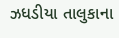ઝધડીયા તાલુકાના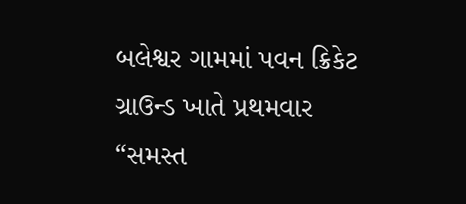બલેશ્વર ગામમાં પવન ક્રિકેટ ગ્રાઉન્ડ ખાતે પ્રથમવાર “સમસ્ત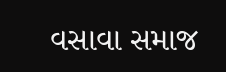વસાવા સમાજ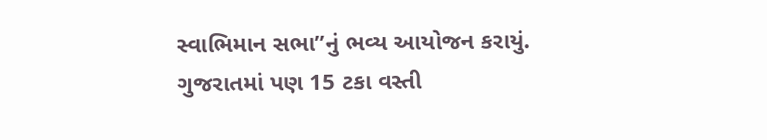સ્વાભિમાન સભા”નું ભવ્ય આયોજન કરાયું.
ગુજરાતમાં પણ 15 ટકા વસ્તી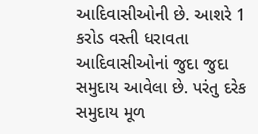આદિવાસીઓની છે. આશરે 1 કરોડ વસ્તી ધરાવતા આદિવાસીઓનાં જુદા જુદા સમુદાય આવેલા છે. પરંતુ દરેક સમુદાય મૂળ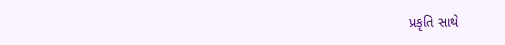પ્રકૃતિ સાથે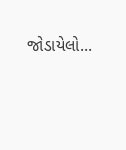જોડાયેલો...